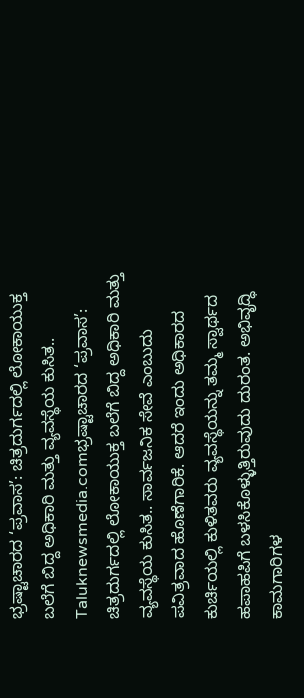ಭ್ರಷ್ಟಾಚಾರದ ‘ಪ್ರವಾಸ’: ಚಿತ್ರದುರ್ಗದಲ್ಲಿ ಲೋಕಾಯುಕ್ತ ಬಲೆಗೆ ಬಿದ್ದ ಅಧಿಕಾರಿ ಮತ್ತು ವ್ಯವಸ್ಥೆಯ ಕುಸಿತ..
Taluknewsmedia.comಭ್ರಷ್ಟಾಚಾರದ ‘ಪ್ರವಾಸ’: ಚಿತ್ರದುರ್ಗದಲ್ಲಿ ಲೋಕಾಯುಕ್ತ ಬಲೆಗೆ ಬಿದ್ದ ಅಧಿಕಾರಿ ಮತ್ತು ವ್ಯವಸ್ಥೆಯ ಕುಸಿತ.. ಸಾರ್ವಜನಿಕ ಸೇವೆ ಎಂಬುದು ಪವಿತ್ರವಾದ ಹೊಣೆಗಾರಿಕೆ. ಆದರೆ ಇಂದು ಅಧಿಕಾರದ ಕುರ್ಚಿಯಲ್ಲಿ ಕುಳಿತವರು ವ್ಯವಸ್ಥೆಯನ್ನು ತಮ್ಮ ಸ್ವಾರ್ಥದ ಹಪಾಹಪಿಗೆ ಬಳಸಿಕೊಳ್ಳುತ್ತಿರುವುದು ದುರಂತ. ಅಭಿವೃದ್ಧಿ ಕಾಮಗಾರಿಗಳ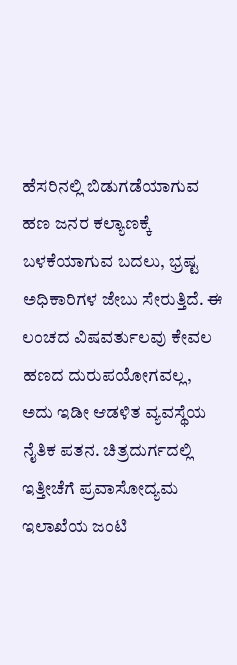ಹೆಸರಿನಲ್ಲಿ ಬಿಡುಗಡೆಯಾಗುವ ಹಣ ಜನರ ಕಲ್ಯಾಣಕ್ಕೆ ಬಳಕೆಯಾಗುವ ಬದಲು, ಭ್ರಷ್ಟ ಅಧಿಕಾರಿಗಳ ಜೇಬು ಸೇರುತ್ತಿದೆ. ಈ ಲಂಚದ ವಿಷವರ್ತುಲವು ಕೇವಲ ಹಣದ ದುರುಪಯೋಗವಲ್ಲ, ಅದು ಇಡೀ ಆಡಳಿತ ವ್ಯವಸ್ಥೆಯ ನೈತಿಕ ಪತನ. ಚಿತ್ರದುರ್ಗದಲ್ಲಿ ಇತ್ತೀಚೆಗೆ ಪ್ರವಾಸೋದ್ಯಮ ಇಲಾಖೆಯ ಜಂಟಿ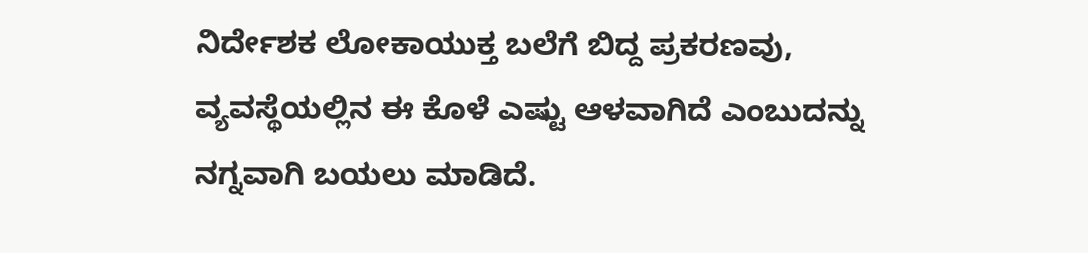ನಿರ್ದೇಶಕ ಲೋಕಾಯುಕ್ತ ಬಲೆಗೆ ಬಿದ್ದ ಪ್ರಕರಣವು, ವ್ಯವಸ್ಥೆಯಲ್ಲಿನ ಈ ಕೊಳೆ ಎಷ್ಟು ಆಳವಾಗಿದೆ ಎಂಬುದನ್ನು ನಗ್ನವಾಗಿ ಬಯಲು ಮಾಡಿದೆ.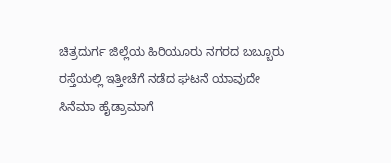ಚಿತ್ರದುರ್ಗ ಜಿಲ್ಲೆಯ ಹಿರಿಯೂರು ನಗರದ ಬಬ್ಬೂರು ರಸ್ತೆಯಲ್ಲಿ ಇತ್ತೀಚೆಗೆ ನಡೆದ ಘಟನೆ ಯಾವುದೇ ಸಿನೆಮಾ ಹೈಡ್ರಾಮಾಗೆ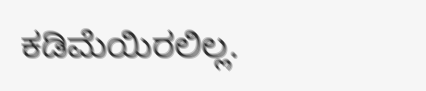ಕಡಿಮೆಯಿರಲಿಲ್ಲ.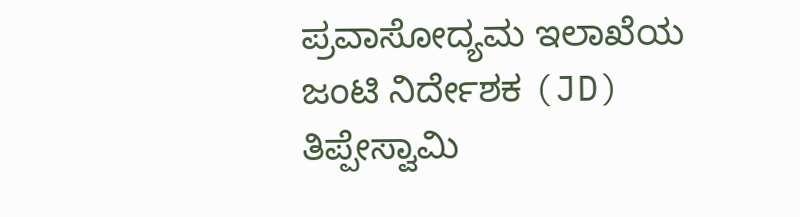ಪ್ರವಾಸೋದ್ಯಮ ಇಲಾಖೆಯ ಜಂಟಿ ನಿರ್ದೇಶಕ (JD) ತಿಪ್ಪೇಸ್ವಾಮಿ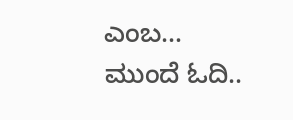ಎಂಬ…
ಮುಂದೆ ಓದಿ..